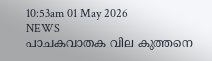10:53am 01 May 2026
NEWS
പാചകവാതക വില കുത്തനെ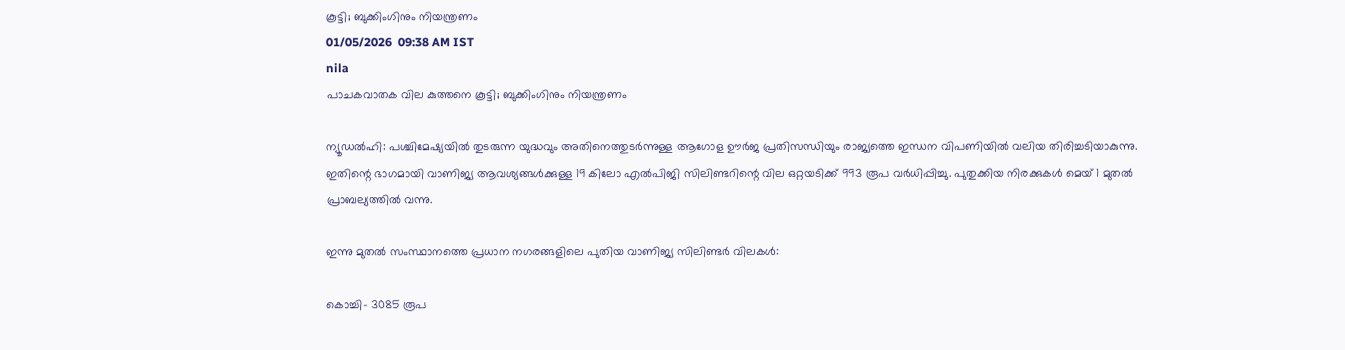കൂട്ടി; ബുക്കിംഗിനും നിയന്ത്രണം
01/05/2026  09:38 AM IST
nila
പാചകവാതക വില കുത്തനെ കൂട്ടി; ബുക്കിംഗിനും നിയന്ത്രണം

ന്യൂഡൽഹി: പശ്ചിമേഷ്യയിൽ തുടരുന്ന യുദ്ധവും അതിനെത്തുടർന്നുള്ള ആഗോള ഊർജ പ്രതിസന്ധിയും രാജ്യത്തെ ഇന്ധന വിപണിയിൽ വലിയ തിരിച്ചടിയാകുന്നു. ഇതിന്റെ ഭാഗമായി വാണിജ്യ ആവശ്യങ്ങൾക്കുള്ള 19 കിലോ എൽപിജി സിലിണ്ടറിന്റെ വില ഒറ്റയടിക്ക് 993 രൂപ വർധിപ്പിച്ചു. പുതുക്കിയ നിരക്കുകൾ മെയ് 1 മുതൽ പ്രാബല്യത്തിൽ വന്നു.

ഇന്നു മുതൽ സംസ്ഥാനത്തെ പ്രധാന നഗരങ്ങളിലെ പുതിയ വാണിജ്യ സിലിണ്ടർ വിലകൾ:

കൊച്ചി– 3085 രൂപ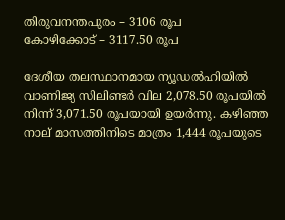തിരുവനന്തപുരം – 3106 രൂപ
കോഴിക്കോട് – 3117.50 രൂപ

ദേശീയ തലസ്ഥാനമായ ന്യൂഡൽഹിയിൽ വാണിജ്യ സിലിണ്ടർ വില 2,078.50 രൂപയിൽ നിന്ന് 3,071.50 രൂപയായി ഉയർന്നു. കഴിഞ്ഞ നാല് മാസത്തിനിടെ മാത്രം 1,444 രൂപയുടെ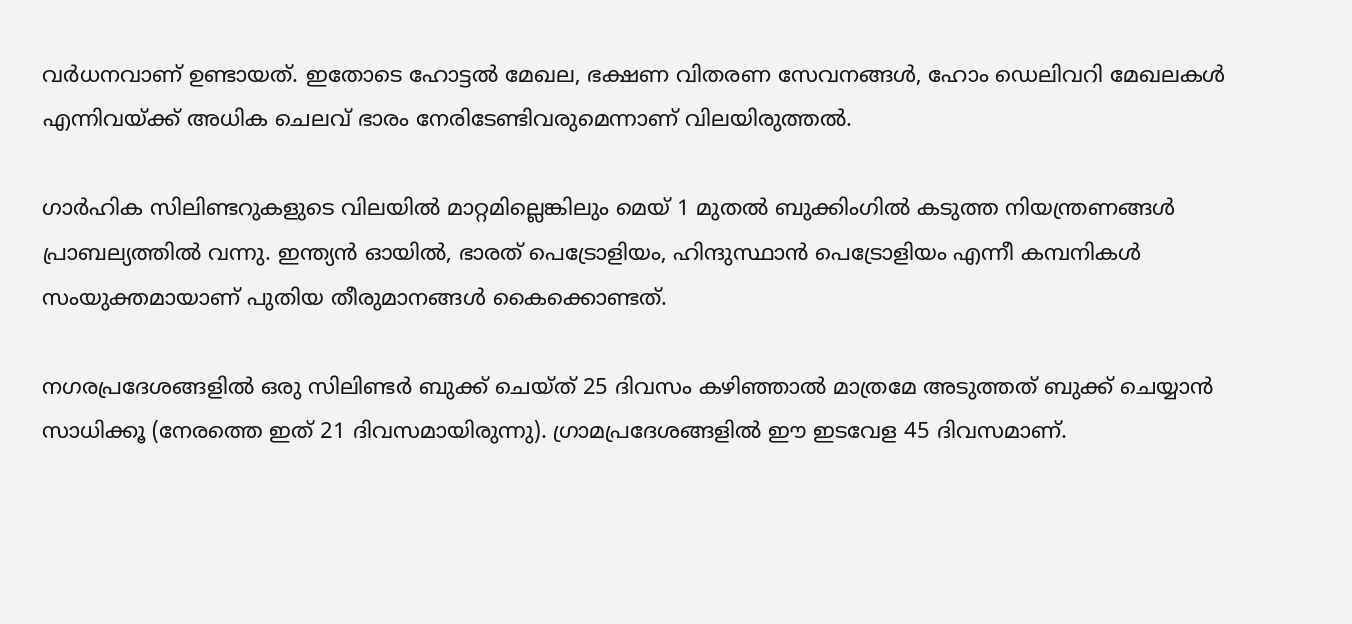വർധനവാണ് ഉണ്ടായത്. ഇതോടെ ഹോട്ടൽ മേഖല, ഭക്ഷണ വിതരണ സേവനങ്ങൾ, ഹോം ഡെലിവറി മേഖലകൾ എന്നിവയ്ക്ക് അധിക ചെലവ് ഭാരം നേരിടേണ്ടിവരുമെന്നാണ് വിലയിരുത്തൽ.

ഗാർഹിക സിലിണ്ടറുകളുടെ വിലയിൽ മാറ്റമില്ലെങ്കിലും മെയ് 1 മുതൽ ബുക്കിംഗിൽ കടുത്ത നിയന്ത്രണങ്ങൾ പ്രാബല്യത്തിൽ വന്നു. ഇന്ത്യൻ ഓയിൽ, ഭാരത് പെട്രോളിയം, ഹിന്ദുസ്ഥാൻ പെട്രോളിയം എന്നീ കമ്പനികൾ സംയുക്തമായാണ് പുതിയ തീരുമാനങ്ങൾ കൈക്കൊണ്ടത്.

നഗരപ്രദേശങ്ങളിൽ ഒരു സിലിണ്ടർ ബുക്ക് ചെയ്ത് 25 ദിവസം കഴിഞ്ഞാൽ മാത്രമേ അടുത്തത് ബുക്ക് ചെയ്യാൻ സാധിക്കൂ (നേരത്തെ ഇത് 21 ദിവസമായിരുന്നു). ഗ്രാമപ്രദേശങ്ങളിൽ ഈ ഇടവേള 45 ദിവസമാണ്.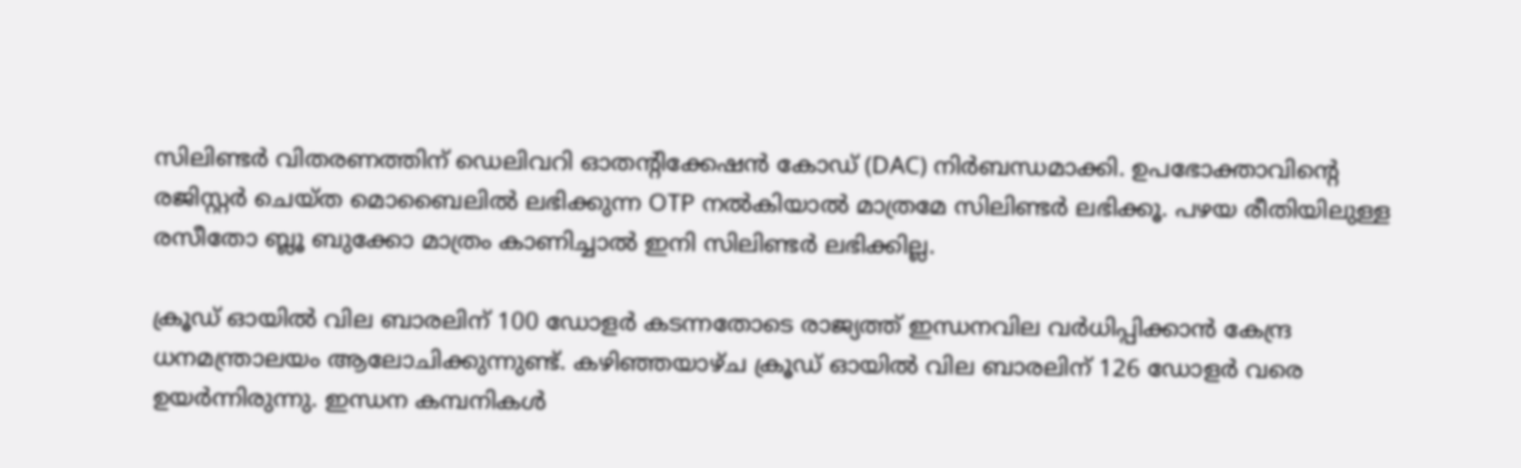സിലിണ്ടർ വിതരണത്തിന് ഡെലിവറി ഓതന്റിക്കേഷൻ കോഡ് (DAC) നിർബന്ധമാക്കി. ഉപഭോക്താവിന്റെ രജിസ്റ്റർ ചെയ്ത മൊബൈലിൽ ലഭിക്കുന്ന OTP നൽകിയാൽ മാത്രമേ സിലിണ്ടർ ലഭിക്കൂ. പഴയ രീതിയിലുള്ള രസീതോ ബ്ലൂ ബുക്കോ മാത്രം കാണിച്ചാൽ ഇനി സിലിണ്ടർ ലഭിക്കില്ല.

ക്രൂഡ് ഓയിൽ വില ബാരലിന് 100 ഡോളർ കടന്നതോടെ രാജ്യത്ത് ഇന്ധനവില വർധിപ്പിക്കാൻ കേന്ദ്ര ധനമന്ത്രാലയം ആലോചിക്കുന്നുണ്ട്. കഴിഞ്ഞയാഴ്ച ക്രൂഡ് ഓയിൽ വില ബാരലിന് 126 ഡോളർ വരെ ഉയർന്നിരുന്നു. ഇന്ധന കമ്പനികൾ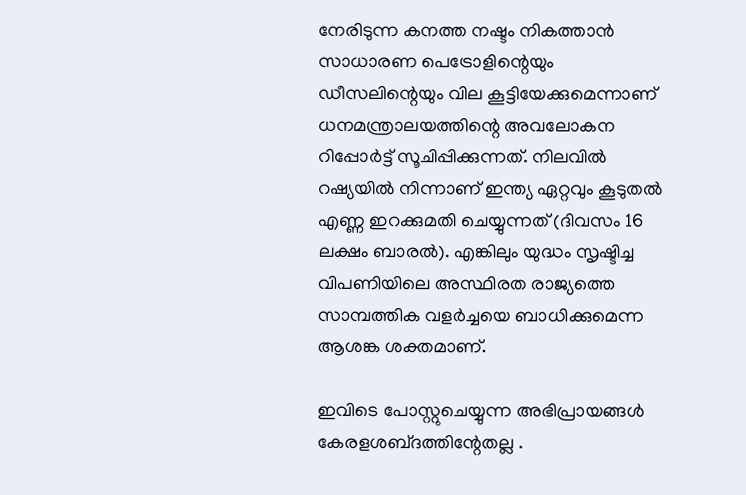നേരിടുന്ന കനത്ത നഷ്ടം നികത്താൻ സാധാരണ പെട്രോളിന്റെയും ഡീസലിന്റെയും വില കൂട്ടിയേക്കുമെന്നാണ് ധനമന്ത്രാലയത്തിന്റെ അവലോകന റിപ്പോർട്ട് സൂചിപ്പിക്കുന്നത്. നിലവിൽ റഷ്യയിൽ നിന്നാണ് ഇന്ത്യ ഏറ്റവും കൂടുതൽ എണ്ണ ഇറക്കുമതി ചെയ്യുന്നത് (ദിവസം 16 ലക്ഷം ബാരൽ). എങ്കിലും യുദ്ധം സൃഷ്ടിച്ച വിപണിയിലെ അസ്ഥിരത രാജ്യത്തെ സാമ്പത്തിക വളർച്ചയെ ബാധിക്കുമെന്ന ആശങ്ക ശക്തമാണ്.

ഇവിടെ പോസ്റ്റുചെയ്യുന്ന അഭിപ്രായങ്ങള്‍ കേരളശബ്‌ദത്തിന്റേതല്ല .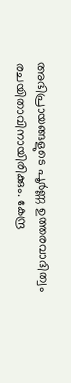അഭിപ്രായങ്ങളുടെ പൂര്‍ണ്ണ ഉത്തരവാദിത്വം രചയിതാവിനായിരിക്കും. കേന്ദ്ര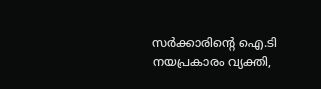സർക്കാരിന്റെ ഐ.ടി നയപ്രകാരം വ്യക്തി,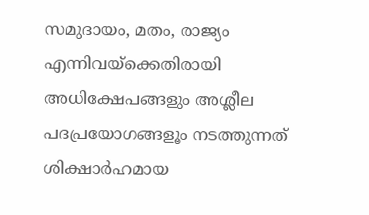സമുദായം, മതം, രാജ്യം എന്നിവയ്ക്കെതിരായി അധിക്ഷേപങ്ങളും അശ്ലീല പദപ്രയോഗങ്ങളൂം നടത്തുന്നത് ശിക്ഷാര്‍ഹമായ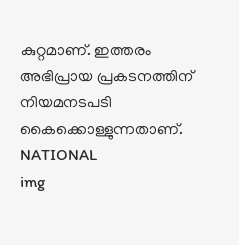കുറ്റമാണ്. ഇത്തരം അഭിപ്രായ പ്രകടനത്തിന് നിയമനടപടി കൈക്കൊള്ളുന്നതാണ്.
NATIONAL
img